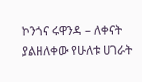ኮንጎና ሩዋንዳ – ለቀናት ያልዘለቀው የሁለቱ ሀገራት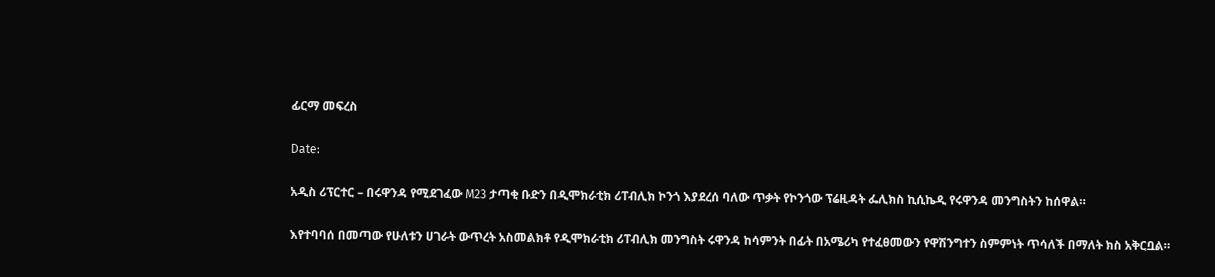ፊርማ መፍረስ

Date:

አዲስ ሪፕርተር – በሩዋንዳ የሚደገፈው M23 ታጣቂ ቡድን በዲሞክራቲክ ሪፐብሊክ ኮንጎ እያደረሰ ባለው ጥቃት የኮንጎው ፕሬዚዳት ፌሊክስ ኪሲኬዲ የሩዋንዳ መንግስትን ከሰዋል።

እየተባባሰ በመጣው የሁለቱን ሀገራት ውጥረት አስመልክቶ የዲሞክራቲክ ሪፐብሊክ መንግስት ሩዋንዳ ከሳምንት በፊት በአሜሪካ የተፈፀመውን የዋሽንግተን ስምምነት ጥሳለች በማለት ክስ አቅርቧል።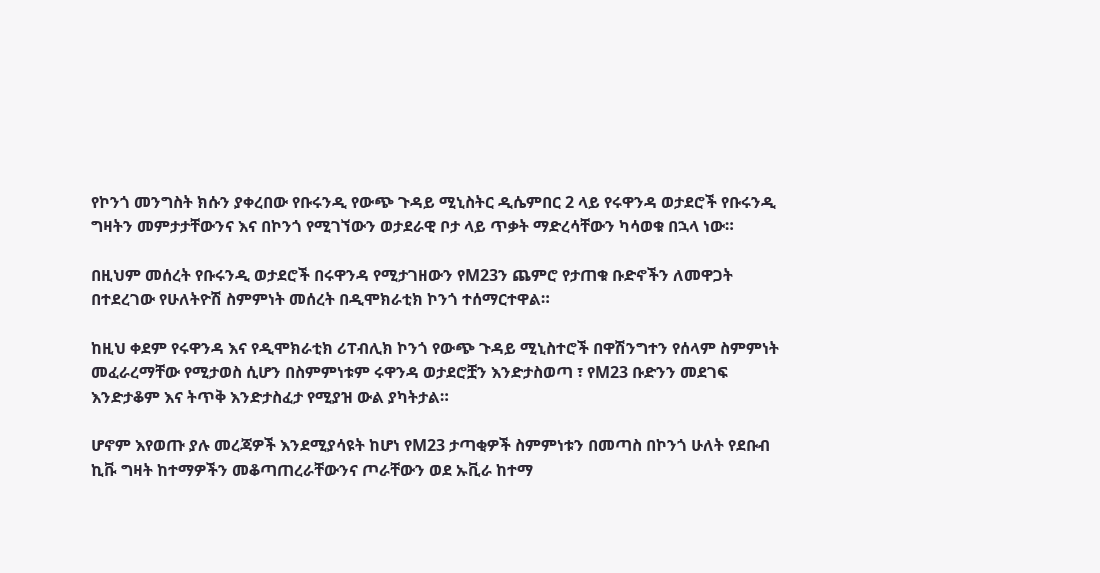የኮንጎ መንግስት ክሱን ያቀረበው የቡሩንዲ የውጭ ጉዳይ ሚኒስትር ዲሴምበር 2 ላይ የሩዋንዳ ወታደሮች የቡሩንዲ ግዛትን መምታታቸውንና እና በኮንጎ የሚገኘውን ወታደራዊ ቦታ ላይ ጥቃት ማድረሳቸውን ካሳወቁ በኋላ ነው።

በዚህም መሰረት የቡሩንዲ ወታደሮች በሩዋንዳ የሚታገዘውን የM23ን ጨምሮ የታጠቁ ቡድኖችን ለመዋጋት በተደረገው የሁለትዮሽ ስምምነት መሰረት በዲሞክራቲክ ኮንጎ ተሰማርተዋል።

ከዚህ ቀደም የሩዋንዳ እና የዲሞክራቲክ ሪፐብሊክ ኮንጎ የውጭ ጉዳይ ሚኒስተሮች በዋሽንግተን የሰላም ስምምነት መፈራረማቸው የሚታወስ ሲሆን በስምምነቱም ሩዋንዳ ወታደሮቿን እንድታስወጣ ፣ የM23 ቡድንን መደገፍ እንድታቆም እና ትጥቅ እንድታስፈታ የሚያዝ ውል ያካትታል።

ሆኖም እየወጡ ያሉ መረጃዎች እንደሚያሳዩት ከሆነ የM23 ታጣቂዎች ስምምነቱን በመጣስ በኮንጎ ሁለት የደቡብ ኪቩ ግዛት ከተማዎችን መቆጣጠረራቸውንና ጦራቸውን ወደ ኡቪራ ከተማ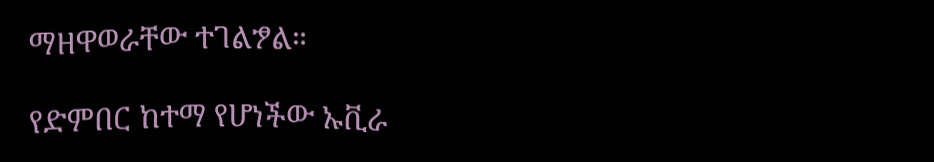ማዘዋወራቸው ተገልፇል።

የድምበር ከተማ የሆነችው ኡቪራ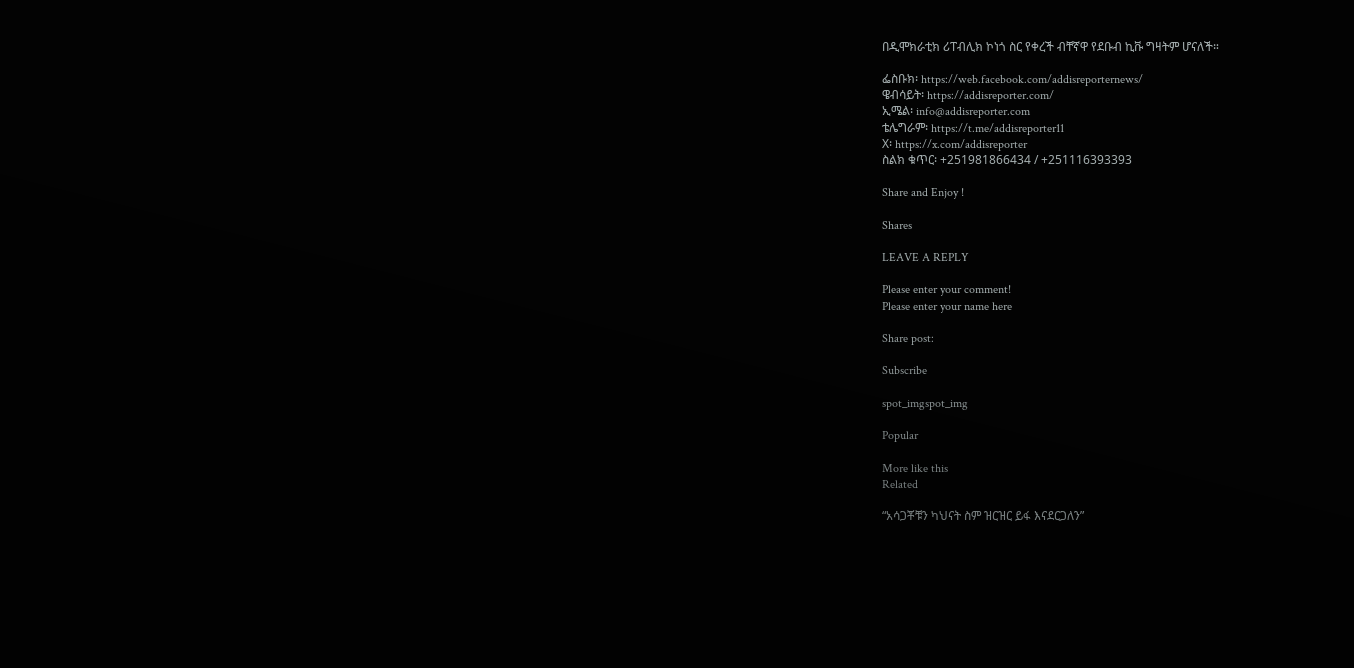በዲሞክራቲክ ሪፐብሊክ ኮነጎ ስር የቀረች ብቸኛዋ የደቡብ ኪቩ ግዛትም ሆናለች።

ፌስቡክ፡ https://web.facebook.com/addisreporternews/
ዌብሳይት፡ https://addisreporter.com/
ኢሜል፡ info@addisreporter.com
ቴሌግራም፡ https://t.me/addisreporter11
X፡ https://x.com/addisreporter
ስልክ ቁጥር፡ +251981866434 / +251116393393

Share and Enjoy !

Shares

LEAVE A REPLY

Please enter your comment!
Please enter your name here

Share post:

Subscribe

spot_imgspot_img

Popular

More like this
Related

“አሳጋቾቹን ካህናት ስም ዝርዝር ይፋ እናደርጋለን”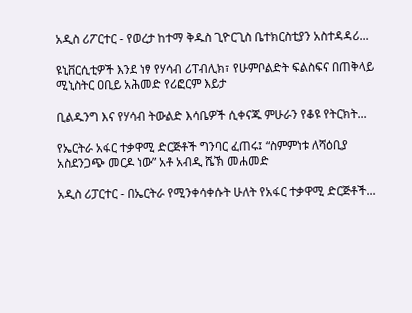አዲስ ሪፖርተር - የወረታ ከተማ ቅዱስ ጊዮርጊስ ቤተክርስቲያን አስተዳዳሪ...

ዩኒቨርሲቲዎች እንደ ነፃ የሃሳብ ሪፐብሊክ፣ የሁምቦልድት ፍልስፍና በጠቅላይ ሚኒስትር ዐቢይ አሕመድ የሪፎርም እይታ

ቢልዱንግ እና የሃሳብ ትውልድ እሳቤዎች ሲቀናጁ ምሁራን የቆዩ የትርክት...

የኤርትራ አፋር ተቃዋሚ ድርጅቶች ግንባር ፈጠሩ፤ “ስምምነቱ ለሻዕቢያ አስደንጋጭ መርዶ ነው” አቶ አብዲ ሼኽ መሐመድ

አዲስ ሪፓርተር - በኤርትራ የሚንቀሳቀሱት ሁለት የአፋር ተቃዋሚ ድርጅቶች...